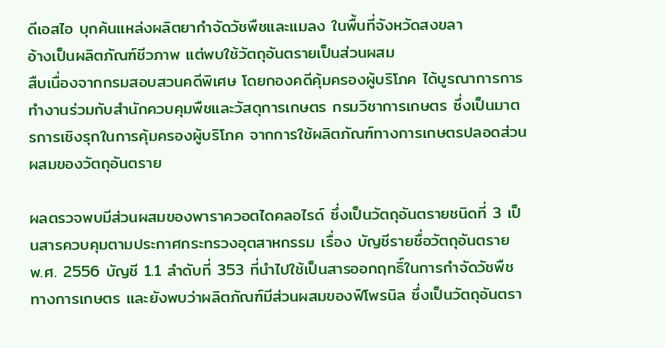ดีเอสไอ บุกค้นแหล่งผลิตยากำจัดวัชพืชและแมลง ในพื้นที่จังหวัดสงขลา
อ้างเป็นผลิตภัณฑ์ชีวภาพ แต่พบใช้วัตถุอันตรายเป็นส่วนผสม
สืบเนื่องจากกรมสอบสวนคดีพิเศษ โดยกองคดีคุ้มครองผู้บริโภค ได้บูรณาการการทำงานร่วมกับสำนักควบคุมพืชและวัสดุการเกษตร กรมวิชาการเกษตร ซึ่งเป็นมาตรการเชิงรุกในการคุ้มครองผู้บริโภค จากการใช้ผลิตภัณฑ์ทางการเกษตรปลอดส่วนผสมของวัตถุอันตราย

ผลตรวจพบมีส่วนผสมของพาราควอตไดคลอไรด์ ซึ่งเป็นวัตถุอันตรายชนิดที่ 3 เป็นสารควบคุมตามประกาศกระทรวงอุตสาหกรรม เรื่อง บัญชีรายชื่อวัตถุอันตราย พ.ศ. 2556 บัญชี 1.1 ลำดับที่ 353 ที่นำไปใช้เป็นสารออกฤทธิ์ในการกำจัดวัชพืชทางการเกษตร และยังพบว่าผลิตภัณฑ์มีส่วนผสมของฟิโพรนิล ซึ่งเป็นวัตถุอันตรา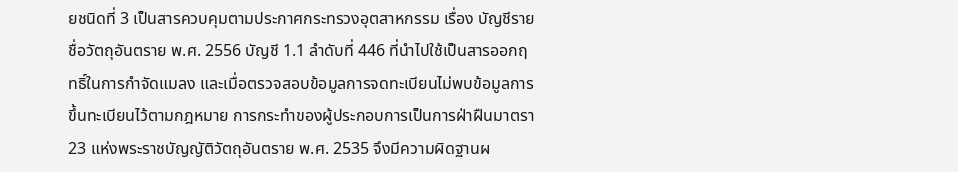ยชนิดที่ 3 เป็นสารควบคุมตามประกาศกระทรวงอุตสาหกรรม เรื่อง บัญชีรายชื่อวัตถุอันตราย พ.ศ. 2556 บัญชี 1.1 ลำดับที่ 446 ที่นำไปใช้เป็นสารออกฤทธิ์ในการกำจัดแมลง และเมื่อตรวจสอบข้อมูลการจดทะเบียนไม่พบข้อมูลการขึ้นทะเบียนไว้ตามกฎหมาย การกระทำของผู้ประกอบการเป็นการฝ่าฝืนมาตรา 23 แห่งพระราชบัญญัติวัตถุอันตราย พ.ศ. 2535 จึงมีความผิดฐานผ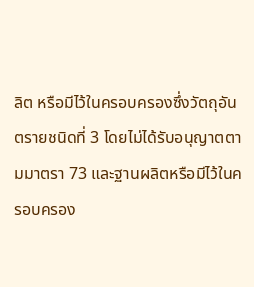ลิต หรือมีไว้ในครอบครองซึ่งวัตถุอันตรายชนิดที่ 3 โดยไม่ได้รับอนุญาตตามมาตรา 73 และฐานผลิตหรือมีไว้ในครอบครอง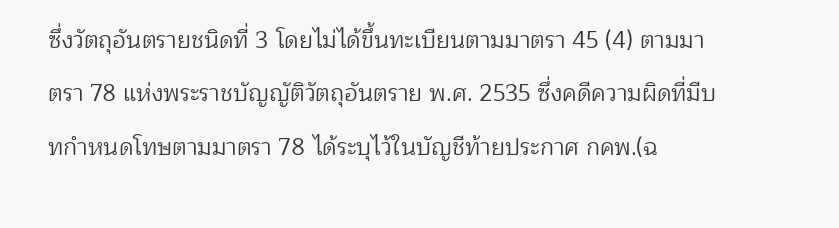ซึ่งวัตถุอันตรายชนิดที่ 3 โดยไม่ได้ขึ้นทะเบียนตามมาตรา 45 (4) ตามมาตรา 78 แห่งพระราชบัญญัติวัตถุอันตราย พ.ศ. 2535 ซึ่งคดีความผิดที่มีบทกำหนดโทษตามมาตรา 78 ได้ระบุไว้ในบัญชีท้ายประกาศ กคพ.(ฉ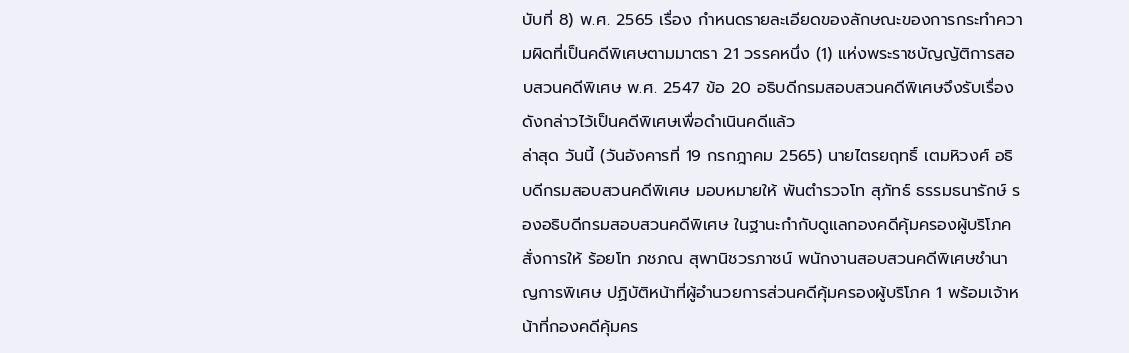บับที่ 8) พ.ศ. 2565 เรื่อง กำหนดรายละเอียดของลักษณะของการกระทำความผิดที่เป็นคดีพิเศษตามมาตรา 21 วรรคหนึ่ง (1) แห่งพระราชบัญญัติการสอบสวนคดีพิเศษ พ.ศ. 2547 ข้อ 20 อธิบดีกรมสอบสวนคดีพิเศษจึงรับเรื่องดังกล่าวไว้เป็นคดีพิเศษเพื่อดำเนินคดีแล้ว
ล่าสุด วันนี้ (วันอังคารที่ 19 กรกฎาคม 2565) นายไตรยฤทธิ์ เตมหิวงศ์ อธิบดีกรมสอบสวนคดีพิเศษ มอบหมายให้ พันตำรวจโท สุภัทธ์ ธรรมธนารักษ์ รองอธิบดีกรมสอบสวนคดีพิเศษ ในฐานะกำกับดูแลกองคดีคุ้มครองผู้บริโภค สั่งการให้ ร้อยโท ภชภณ สุพานิชวรภาชน์ พนักงานสอบสวนคดีพิเศษชำนาญการพิเศษ ปฏิบัติหน้าที่ผู้อำนวยการส่วนคดีคุ้มครองผู้บริโภค 1 พร้อมเจ้าหน้าที่กองคดีคุ้มคร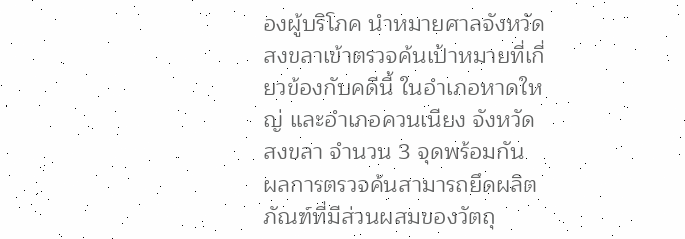องผู้บริโภค นำหมายศาลจังหวัดสงขลาเข้าตรวจค้นเป้าหมายที่เกี่ยวข้องกับคดีนี้ ในอำเภอหาดใหญ่ และอำเภอควนเนียง จังหวัดสงขลา จำนวน 3 จุดพร้อมกัน ผลการตรวจค้นสามารถยึดผลิตภัณฑ์ที่มีส่วนผสมของวัตถุ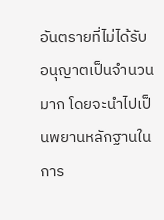อันตรายที่ไม่ได้รับอนุญาตเป็นจำนวนมาก โดยจะนำไปเป็นพยานหลักฐานในการ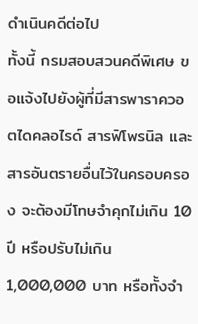ดำเนินคดีต่อไป
ทั้งนี้ กรมสอบสวนคดีพิเศษ ขอแจ้งไปยังผู้ที่มีสารพาราควอตไดคลอไรด์ สารฟิโพรนิล และสารอันตรายอื่นไว้ในครอบครอง จะต้องมีโทษจำคุกไม่เกิน 10 ปี หรือปรับไม่เกิน 1,000,000 บาท หรือทั้งจำ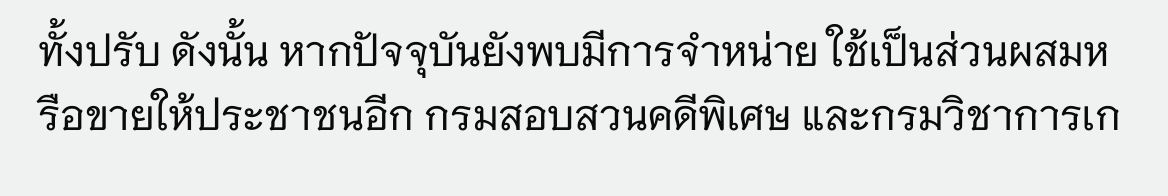ทั้งปรับ ดังนั้น หากปัจจุบันยังพบมีการจำหน่าย ใช้เป็นส่วนผสมหรือขายให้ประชาชนอีก กรมสอบสวนคดีพิเศษ และกรมวิชาการเก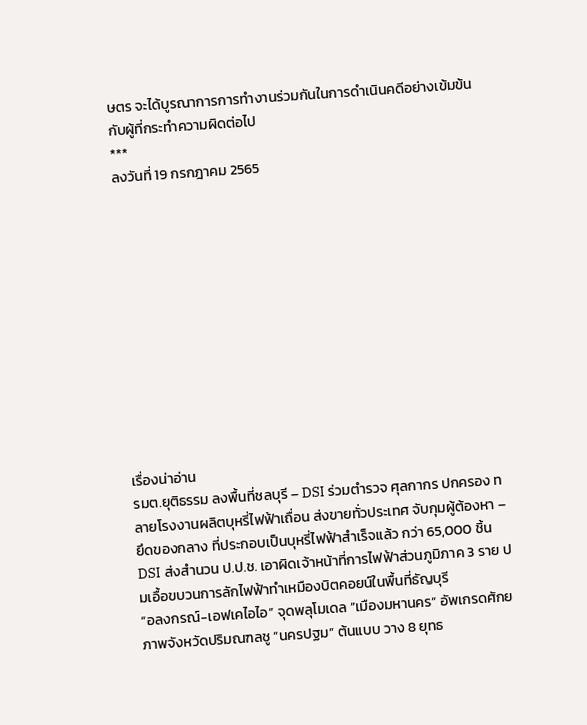ษตร จะได้บูรณาการการทำงานร่วมกันในการดำเนินคดีอย่างเข้มข้นกับผู้ที่กระทำความผิดต่อไป
***
ลงวันที่ 19 กรกฎาคม 2565












เรื่องน่าอ่าน
รมต.ยุติธรรม ลงพื้นที่ชลบุรี – DSI ร่วมตำรวจ ศุลกากร ปกครอง ทลายโรงงานผลิตบุหรี่ไฟฟ้าเถื่อน ส่งขายทั่วประเทศ จับกุมผู้ต้องหา – ยึดของกลาง ที่ประกอบเป็นบุหรี่ไฟฟ้าสำเร็จแล้ว กว่า 65,000 ชิ้น
DSI ส่งสำนวน ป.ป.ช. เอาผิดเจ้าหน้าที่การไฟฟ้าส่วนภูมิภาค 3 ราย ปมเอื้อขบวนการลักไฟฟ้าทำเหมืองบิตคอยน์ในพื้นที่ธัญบุรี
“อลงกรณ์-เอฟเคไอไอ” จุดพลุโมเดล ”เมืองมหานคร“ อัพเกรดศักยภาพจังหวัดปริมณฑลชู “นครปฐม” ต้นแบบ วาง 8 ยุทธ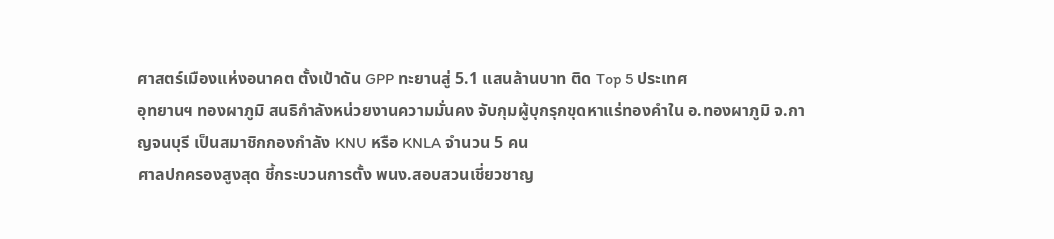ศาสตร์เมืองแห่งอนาคต ตั้งเป้าดัน GPP ทะยานสู่ 5.1 แสนล้านบาท ติด Top 5 ประเทศ
อุทยานฯ ทองผาภูมิ สนธิกำลังหน่วยงานความมั่นคง จับกุมผู้บุกรุกขุดหาแร่ทองคำใน อ.ทองผาภูมิ จ.กาญจนบุรี เป็นสมาชิกกองกำลัง KNU หรือ KNLA จำนวน 5 คน
ศาลปกครองสูงสุด ชี้กระบวนการตั้ง พนง.สอบสวนเชี่ยวชาญ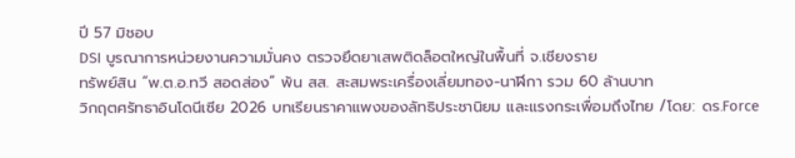ปี 57 มิชอบ
DSI บูรณาการหน่วยงานความมั่นคง ตรวจยึดยาเสพติดล็อตใหญ่ในพื้นที่ จ.เชียงราย
ทรัพย์สิน “พ.ต.อ.ทวี สอดส่อง” พ้น สส. สะสมพระเครื่องเลี่ยมทอง-นาฬิกา รวม 60 ล้านบาท
วิกฤตศรัทธาอินโดนีเซีย 2026 บทเรียนราคาแพงของลัทธิประชานิยม และแรงกระเพื่อมถึงไทย /โดย: ดร.Force